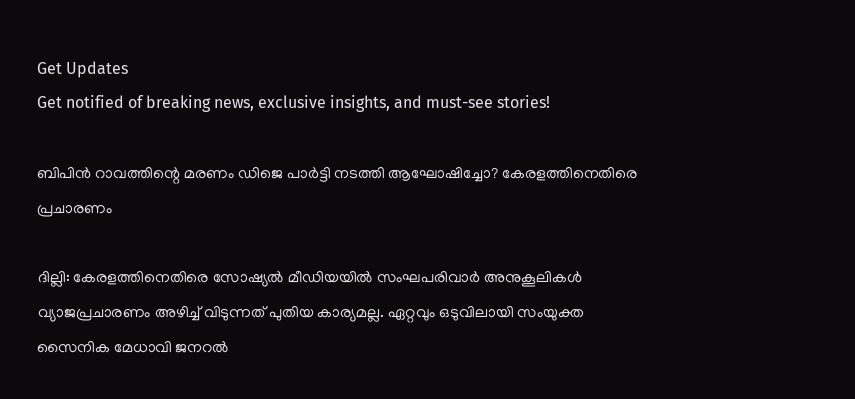Get Updates
Get notified of breaking news, exclusive insights, and must-see stories!

ബിപിൻ റാവത്തിന്റെ മരണം ഡിജെ പാർട്ടി നടത്തി ആഘോഷിച്ചോ? കേരളത്തിനെതിരെ പ്രചാരണം

ദില്ലി: കേരളത്തിനെതിരെ സോഷ്യല്‍ മീഡിയയില്‍ സംഘപരിവാര്‍ അനുകൂലികള്‍ വ്യാജപ്രചാരണം അഴിച്ച് വിടുന്നത് പുതിയ കാര്യമല്ല. ഏറ്റവും ഒടുവിലായി സംയുക്ത സൈനിക മേധാവി ജനറല്‍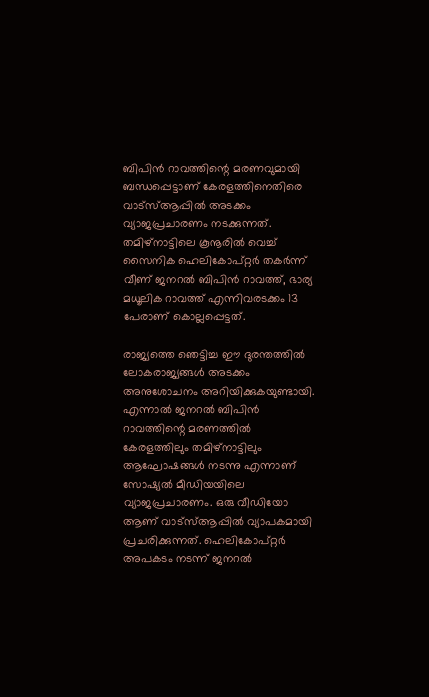ബിപിന്‍ റാവത്തിന്റെ മരണവുമായി ബന്ധപ്പെട്ടാണ് കേരളത്തിനെതിരെ വാട്‌സ്ആപ്പില്‍ അടക്കം വ്യാജപ്രചാരണം നടക്കുന്നത്. തമിഴ്‌നാട്ടിലെ കൂനൂരില്‍ വെച്ച് സൈനിക ഹെലികോപ്റ്റര്‍ തകര്‍ന്ന് വീണ് ജനറല്‍ ബിപിന്‍ റാവത്ത്, ഭാര്യ മധൂലിക റാവത്ത് എന്നിവരടക്കം 13 പേരാണ് കൊല്ലപ്പെട്ടത്.

രാജ്യത്തെ ഞെട്ടിച്ച ഈ ദുരന്തത്തില്‍ ലോകരാജ്യങ്ങള്‍ അടക്കം അനുശോചനം അറിയിക്കുകയുണ്ടായി. എന്നാല്‍ ജനറല്‍ ബിപിന്‍ റാവത്തിന്റെ മരണത്തില്‍ കേരളത്തിലും തമിഴ്‌നാട്ടിലും ആഘോഷങ്ങള്‍ നടന്നു എന്നാണ് സോഷ്യല്‍ മീഡിയയിലെ വ്യാജപ്രചാരണം. ഒരു വീഡിയോ ആണ് വാട്‌സ്ആപ്പില്‍ വ്യാപകമായി പ്രചരിക്കുന്നത്. ഹെലികോപ്റ്റര്‍ അപകടം നടന്ന് ജനറല്‍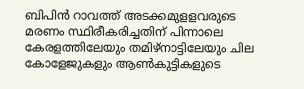ബിപിന്‍ റാവത്ത് അടക്കമുളളവരുടെ മരണം സ്ഥിരീകരിച്ചതിന് പിന്നാലെ കേരളത്തിലേയും തമിഴ്‌നാട്ടിലേയും ചില കോളേജുകളും ആണ്‍കുട്ടികളുടെ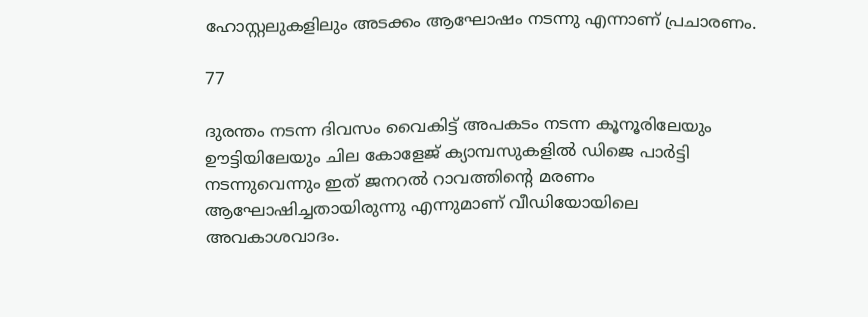ഹോസ്റ്റലുകളിലും അടക്കം ആഘോഷം നടന്നു എന്നാണ് പ്രചാരണം.

77

ദുരന്തം നടന്ന ദിവസം വൈകിട്ട് അപകടം നടന്ന കൂനൂരിലേയും ഊട്ടിയിലേയും ചില കോളേജ് ക്യാമ്പസുകളില്‍ ഡിജെ പാര്‍ട്ടി നടന്നുവെന്നും ഇത് ജനറല്‍ റാവത്തിന്റെ മരണം ആഘോഷിച്ചതായിരുന്നു എന്നുമാണ് വീഡിയോയിലെ അവകാശവാദം.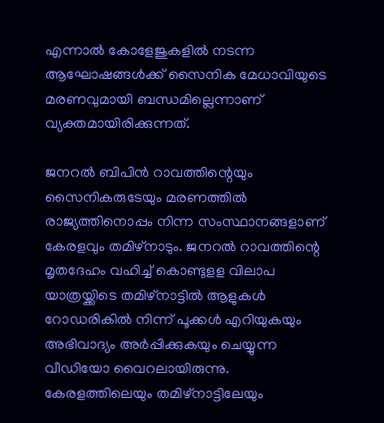എന്നാല്‍ കോളേജുകളില്‍ നടന്ന ആഘോഷങ്ങള്‍ക്ക് സൈനിക മേധാവിയുടെ മരണവുമായി ബന്ധമില്ലെന്നാണ് വ്യക്തമായിരിക്കുന്നത്.

ജനറല്‍ ബിപിന്‍ റാവത്തിന്റെയും സൈനികരുടേയും മരണത്തില്‍ രാജ്യത്തിനൊപ്പം നിന്ന സംസ്ഥാനങ്ങളാണ് കേരളവും തമിഴ്‌നാടും. ജനറല്‍ റാവത്തിന്റെ മൃതദേഹം വഹിച്ച് കൊണ്ടുളള വിലാപ യാത്രയ്ക്കിടെ തമിഴ്‌നാട്ടില്‍ ആളുകള്‍ റോഡരികില്‍ നിന്ന് പൂക്കള്‍ എറിയുകയും അഭിവാദ്യം അര്‍പ്പിക്കുകയും ചെയ്യുന്ന വീഡിയോ വൈറലായിരുന്നു. കേരളത്തിലെയും തമിഴ്‌നാട്ടിലേയും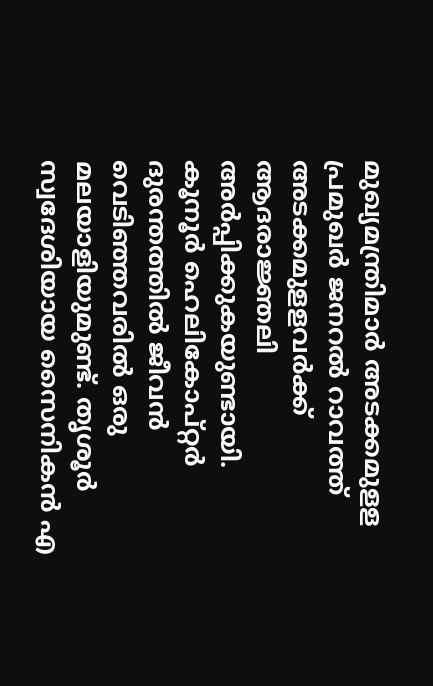മുഖ്യമന്ത്രിമാര്‍ അടക്കമുളള പ്രമുഖര്‍ ജനറല്‍ റാവത്ത് അടക്കമുളളവര്‍ക്ക് ആദരാജ്ഞലി അര്‍പ്പിക്കുകയുണ്ടായി. കൂനൂര്‍ ഹെലികോപ്റ്റര്‍ ദുരന്തത്തില്‍ ജീവന്‍ വെടിഞ്ഞവരില്‍ ഒരു മലയാളിയുമുണ്ട്. തൃശൂര്‍ സ്വദേശിയായ സൈനികന്‍ എ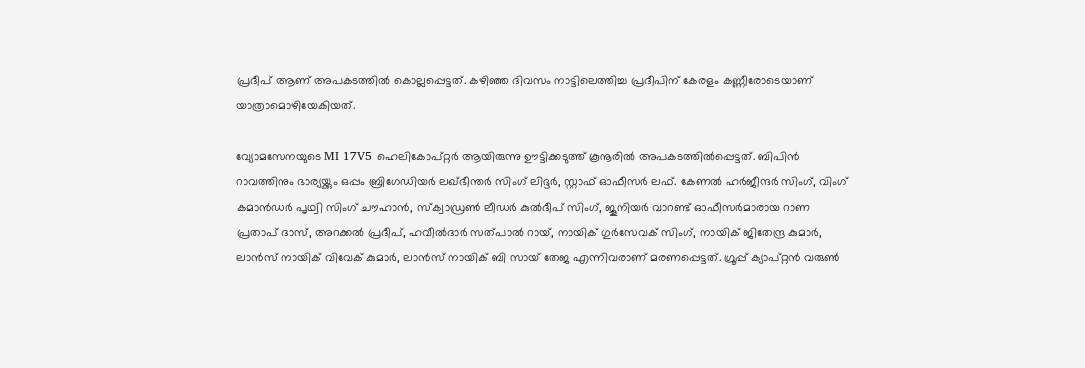പ്രദീപ് ആണ് അപകടത്തില്‍ കൊല്ലപ്പെട്ടത്. കഴിഞ്ഞ ദിവസം നാട്ടിലെത്തിച്ച പ്രദീപിന് കേരളം കണ്ണീരോടെയാണ് യാത്രാമൊഴിയേകിയത്.

വ്യോമസേനയുടെ MI 17V5 ഹെലികോപ്റ്റര്‍ ആയിരുന്നു ഊട്ടിക്കടുത്ത് കൂനൂരിൽ അപകടത്തിൽപ്പെട്ടത്. ബിപിൻ റാവത്തിനും ഭാര്യയ്ക്കും ഒപ്പം ബ്രിഗേഡിയര്‍ ലഖ്ഭീന്തര്‍ സിംഗ് ലിദ്ദര്‍, സ്റ്റാഫ് ഓഫീസര്‍ ലഫ്. കേണല്‍ ഹര്‍ജീന്ദര്‍ സിംഗ്, വിംഗ് കമാന്‍ഡര്‍ പൃഥ്വി സിംഗ് ചൗഹാന്‍, സ്‌ക്വാഡ്രണ്‍ ലീഡര്‍ കുല്‍ദീപ് സിംഗ്, ജൂനിയര്‍ വാറണ്ട് ഓഫീസര്‍മാരായ റാണ പ്രതാപ് ദാസ്, അറക്കല്‍ പ്രദീപ്, ഹവീല്‍ദാര്‍ സത്പാല്‍ റായ്, നായിക് ഗുര്‍സേവക് സിംഗ്, നായിക് ജിതേന്ദ്ര കുമാര്‍, ലാന്‍സ് നായിക് വിവേക് കുമാര്‍, ലാന്‍സ് നായിക് ബി സായ് തേജ എന്നിവരാണ് മരണപ്പെട്ടത്. ഗ്രൂപ്പ് ക്യാപ്റ്റന്‍ വരുണ്‍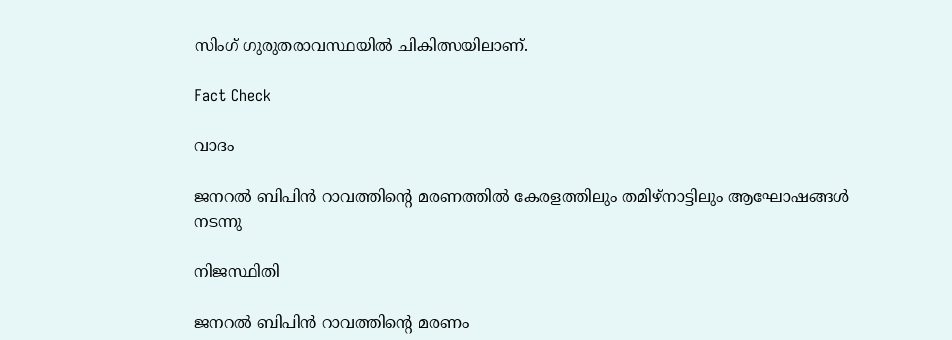സിംഗ് ഗുരുതരാവസ്ഥയിൽ ചികിത്സയിലാണ്.

Fact Check

വാദം

ജനറല്‍ ബിപിന്‍ റാവത്തിന്റെ മരണത്തില്‍ കേരളത്തിലും തമിഴ്‌നാട്ടിലും ആഘോഷങ്ങള്‍ നടന്നു

നിജസ്ഥിതി

ജനറല്‍ ബിപിന്‍ റാവത്തിന്റെ മരണം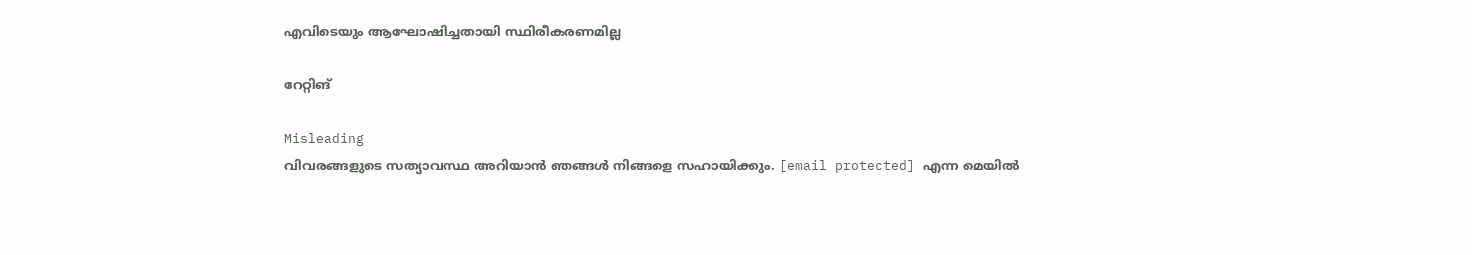എവിടെയും ആഘോഷിച്ചതായി സ്ഥിരീകരണമില്ല

റേറ്റിങ്

Misleading
വിവരങ്ങളുടെ സത്യാവസ്ഥ അറിയാൻ ഞങ്ങൾ നിങ്ങളെ സഹായിക്കും. [email protected] എന്ന മെയിൽ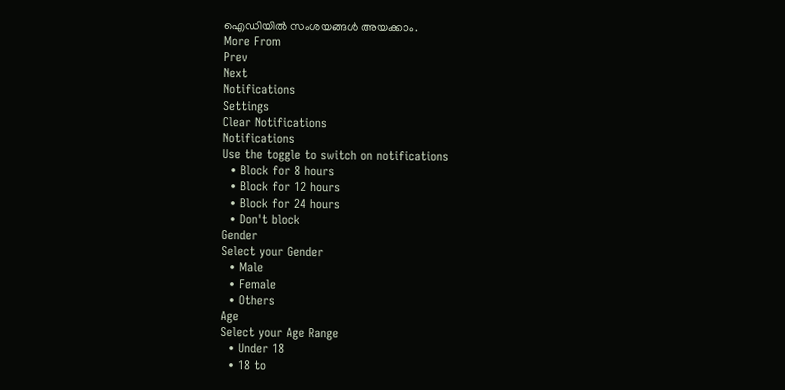ഐഡിയിൽ സംശയങ്ങൾ അയക്കാം.
More From
Prev
Next
Notifications
Settings
Clear Notifications
Notifications
Use the toggle to switch on notifications
  • Block for 8 hours
  • Block for 12 hours
  • Block for 24 hours
  • Don't block
Gender
Select your Gender
  • Male
  • Female
  • Others
Age
Select your Age Range
  • Under 18
  • 18 to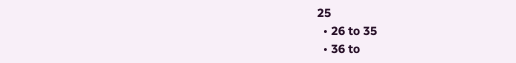25
  • 26 to 35
  • 36 to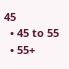45
  • 45 to 55
  • 55+